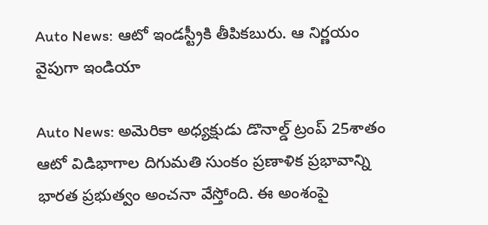Auto News: ఆటో ఇండస్ట్రీకి తీపికబురు. ఆ నిర్ణయం వైపుగా ఇండియా

Auto News: అమెరికా అధ్యక్షుడు డొనాల్డ్ ట్రంప్ 25శాతం ఆటో విడిభాగాల దిగుమతి సుంకం ప్రణాళిక ప్రభావాన్ని భారత ప్రభుత్వం అంచనా వేస్తోంది. ఈ అంశంపై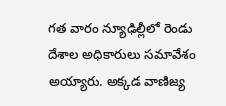గత వారం న్యూఢిల్లీలో రెండు దేశాల అధికారులు సమావేశం అయ్యారు. అక్కడ వాణిజ్య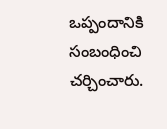ఒప్పందానికి సంబంధించి చర్చించారు.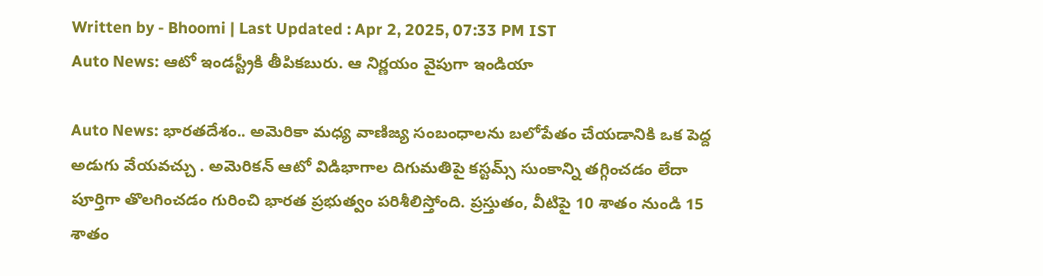Written by - Bhoomi | Last Updated : Apr 2, 2025, 07:33 PM IST
Auto News: ఆటో ఇండస్ట్రీకి తీపికబురు. ఆ నిర్ణయం వైపుగా ఇండియా

Auto News: భారతదేశం.. అమెరికా మధ్య వాణిజ్య సంబంధాలను బలోపేతం చేయడానికి ఒక పెద్ద అడుగు వేయవచ్చు . అమెరికన్ ఆటో విడిభాగాల దిగుమతిపై కస్టమ్స్ సుంకాన్ని తగ్గించడం లేదా పూర్తిగా తొలగించడం గురించి భారత ప్రభుత్వం పరిశీలిస్తోంది. ప్రస్తుతం, వీటిపై 10 శాతం నుండి 15 శాతం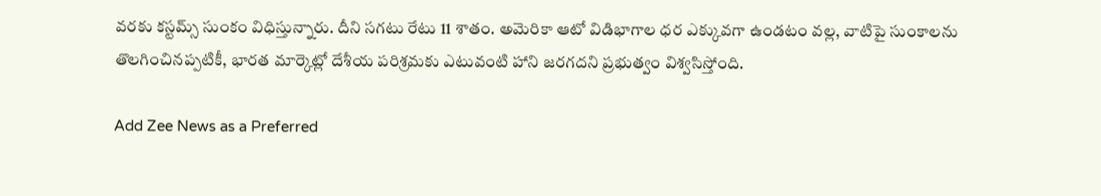వరకు కస్టమ్స్ సుంకం విధిస్తున్నారు. దీని సగటు రేటు 11 శాతం. అమెరికా ఆటో విడిభాగాల ధర ఎక్కువగా ఉండటం వల్ల, వాటిపై సుంకాలను తొలగించినప్పటికీ, భారత మార్కెట్లో దేశీయ పరిశ్రమకు ఎటువంటి హాని జరగదని ప్రభుత్వం విశ్వసిస్తోంది.

Add Zee News as a Preferred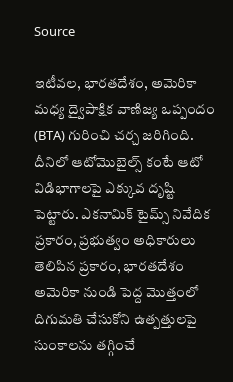Source

ఇటీవల, భారతదేశం, అమెరికా మధ్య ద్వైపాక్షిక వాణిజ్య ఒప్పందం (BTA) గురించి చర్చ జరిగింది. దీనిలో ఆటోమొబైల్స్ కంటే ఆటో విడిభాగాలపై ఎక్కువ దృష్టి పెట్టారు. ఎకనామిక్ టైమ్స్ నివేదిక ప్రకారం, ప్రభుత్వం అధికారులు తెలిపిన ప్రకారం, భారతదేశం అమెరికా నుండి పెద్ద మొత్తంలో దిగుమతి చేసుకోని ఉత్పత్తులపై సుంకాలను తగ్గించే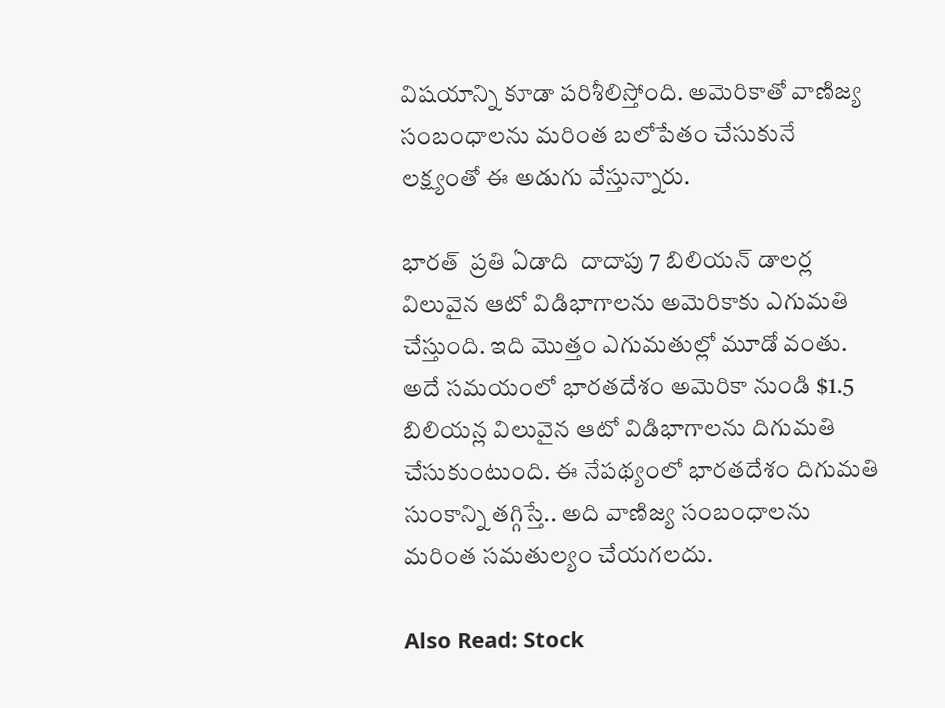విషయాన్ని కూడా పరిశీలిస్తోంది. అమెరికాతో వాణిజ్య సంబంధాలను మరింత బలోపేతం చేసుకునే లక్ష్యంతో ఈ అడుగు వేస్తున్నారు.

భారత్  ప్రతి ఏడాది  దాదాపు 7 బిలియన్ డాలర్ల విలువైన ఆటో విడిభాగాలను అమెరికాకు ఎగుమతి చేస్తుంది. ఇది మొత్తం ఎగుమతుల్లో మూడో వంతు. అదే సమయంలో భారతదేశం అమెరికా నుండి $1.5 బిలియన్ల విలువైన ఆటో విడిభాగాలను దిగుమతి చేసుకుంటుంది. ఈ నేపథ్యంలో భారతదేశం దిగుమతి సుంకాన్ని తగ్గిస్తే.. అది వాణిజ్య సంబంధాలను మరింత సమతుల్యం చేయగలదు.

Also Read: Stock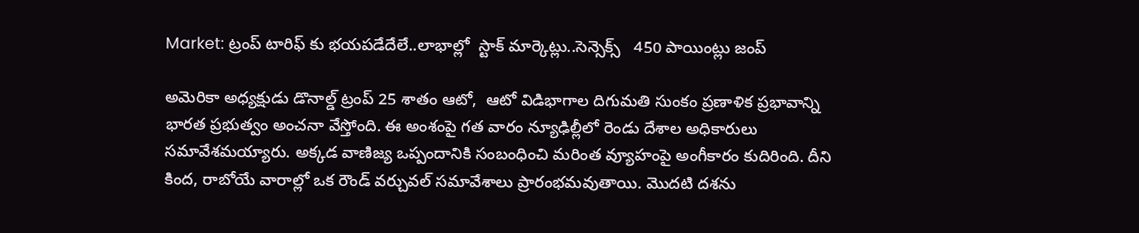Market: ట్రంప్ టారిఫ్ కు భయపడేదేలే..లాభాల్లో  స్టాక్ మార్కెట్లు..సెన్సెక్స్   450 పాయింట్లు జంప్

అమెరికా అధ్యక్షుడు డొనాల్డ్ ట్రంప్ 25 శాతం ఆటో,  ఆటో విడిభాగాల దిగుమతి సుంకం ప్రణాళిక ప్రభావాన్ని భారత ప్రభుత్వం అంచనా వేస్తోంది. ఈ అంశంపై గత వారం న్యూఢిల్లీలో రెండు దేశాల అధికారులు సమావేశమయ్యారు. అక్కడ వాణిజ్య ఒప్పందానికి సంబంధించి మరింత వ్యూహంపై అంగీకారం కుదిరింది. దీని కింద, రాబోయే వారాల్లో ఒక రౌండ్ వర్చువల్ సమావేశాలు ప్రారంభమవుతాయి. మొదటి దశను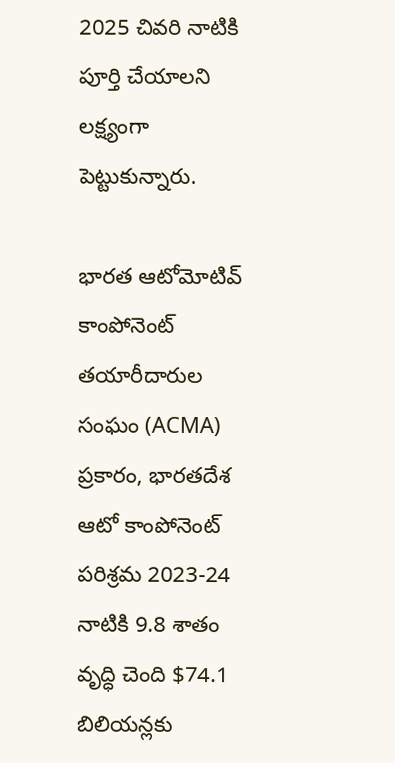2025 చివరి నాటికి పూర్తి చేయాలని లక్ష్యంగా పెట్టుకున్నారు.

భారత ఆటోమోటివ్ కాంపోనెంట్ తయారీదారుల సంఘం (ACMA) ప్రకారం, భారతదేశ ఆటో కాంపోనెంట్ పరిశ్రమ 2023-24 నాటికి 9.8 శాతం వృద్ధి చెంది $74.1 బిలియన్లకు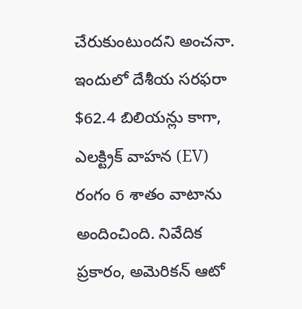చేరుకుంటుందని అంచనా. ఇందులో దేశీయ సరఫరా $62.4 బిలియన్లు కాగా, ఎలక్ట్రిక్ వాహన (EV) రంగం 6 శాతం వాటాను అందించింది. నివేదిక ప్రకారం, అమెరికన్ ఆటో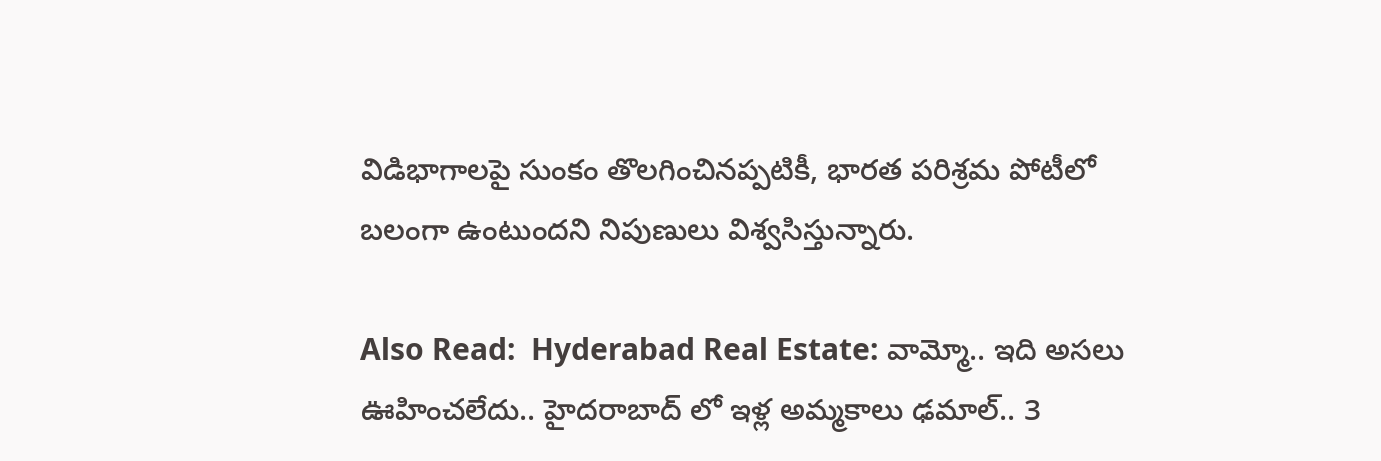విడిభాగాలపై సుంకం తొలగించినప్పటికీ, భారత పరిశ్రమ పోటీలో బలంగా ఉంటుందని నిపుణులు విశ్వసిస్తున్నారు.

Also Read:  Hyderabad Real Estate: వామ్మో.. ఇది అసలు ఊహించలేదు.. హైదరాబాద్ లో ఇళ్ల అమ్మకాలు ఢమాల్.. 3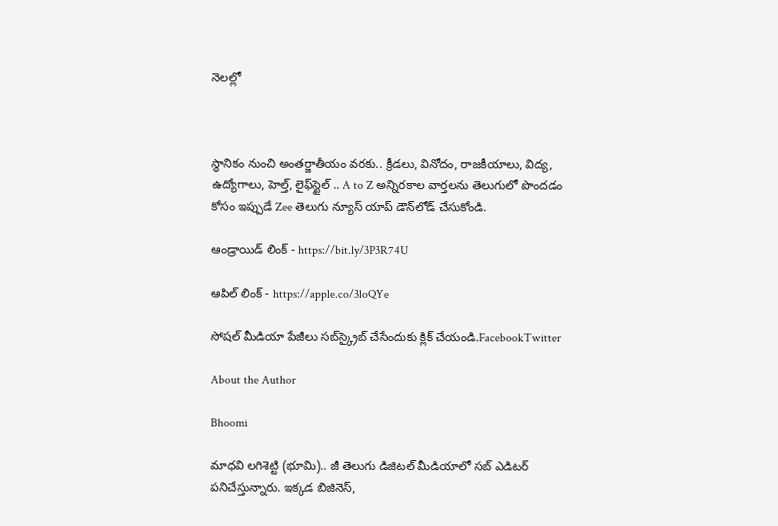నెలల్లో



స్థానికం నుంచి అంతర్జాతీయం వరకు.. క్రీడలు, వినోదం, రాజకీయాలు, విద్య, ఉద్యోగాలు, హెల్త్, లైఫ్‌స్టైల్ .. A to Z అన్నిరకాల వార్తలను తెలుగులో పొందడం కోసం ఇప్పుడే Zee తెలుగు న్యూస్ యాప్ డౌన్‌లోడ్ చేసుకోండి.

ఆండ్రాయిడ్ లింక్ - https://bit.ly/3P3R74U

ఆపిల్ లింక్ - https://apple.co/3loQYe

సోషల్ మీడియా పేజీలు సబ్‌స్క్రైబ్ చేసేందుకు క్లిక్ చేయండి.FacebookTwitter

About the Author

Bhoomi

మాధవి లగిశెట్టి (భూమి).. జీ తెలుగు డిజిటల్ మీడియాలో సబ్ ఎడిటర్ పనిచేస్తున్నారు. ఇక్కడ బిజినెస్,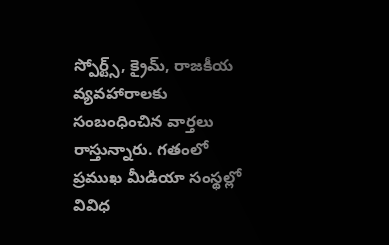స్పోర్ట్స్, క్రైమ్, రాజకీయ వ్యవహారాలకు సంబంధించిన వార్తలు రాస్తున్నారు. గతంలో ప్రముఖ మీడియా సంస్థల్లో వివిధ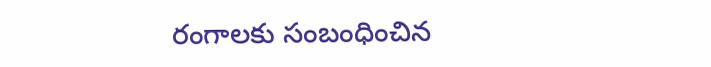రంగాలకు సంబంధించిన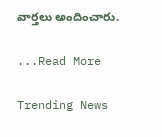వార్తలు అందించారు.

...Read More

Trending News